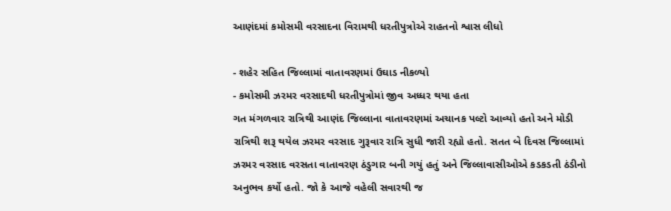આણંદમાં કમોસમી વરસાદના વિરામથી ધરતીપુત્રોએ રાહતનો શ્વાસ લીધો

- શહેર સહિત જિલ્લામાં વાતાવરણમાં ઉઘાડ નીકળ્યો
- કમોસમી ઝરમર વરસાદથી ધરતીપુત્રોમાં જીવ અધ્ધર થયા હતા
ગત મંગળવાર રાત્રિથી આણંદ જિલ્લાના વાતાવરણમાં અચાનક પલ્ટો આવ્યો હતો અને મોડી રાત્રિથી શરૂ થયેલ ઝરમર વરસાદ ગુરૂવાર રાત્રિ સુધી જારી રહ્યો હતો. સતત બે દિવસ જિલ્લામાં ઝરમર વરસાદ વરસતા વાતાવરણ ઠંડુગાર બની ગયું હતું અને જિલ્લાવાસીઓએ કડકડતી ઠંડીનો અનુભવ કર્યો હતો. જો કે આજે વહેલી સવારથી જ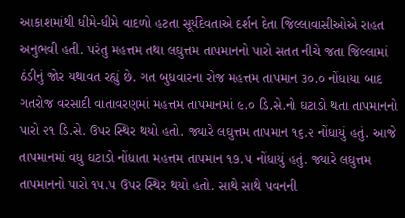આકાશમાંથી ધીમે-ધીમે વાદળો હટતા સૂર્યદેવતાએ દર્શન દેતા જિલ્લાવાસીઓએ રાહત અનુભવી હતી. પરંતુ મહત્તમ તથા લઘુત્તમ તાપમાનનો પારો સતત નીચે જતા જિલ્લામાં ઠંડીનું જોર યથાવત રહ્યું છે. ગત બુધવારના રોજ મહત્તમ તાપમાન ૩૦.૦ નોંધાયા બાદ ગતરોજ વરસાદી વાતાવરણમાં મહત્તમ તાપમાનમાં ૯.૦ ડિ.સે.નો ઘટાડો થતા તાપમાનનો પારો ૨૧ ડિ.સે. ઉપર સ્થિર થયો હતો. જ્યારે લઘુત્તમ તાપમાન ૧૬.૨ નોંધાયું હતું. આજે તાપમાનમાં વધુ ઘટાડો નોંધાતા મહત્તમ તાપમાન ૧૭.૫ નોંધાયું હતું. જ્યારે લઘુત્તમ તાપમાનનો પારો ૧૫.૫ ઉપર સ્થિર થયો હતો. સાથે સાથે પવનની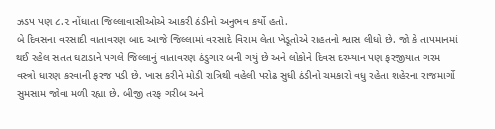ઝડપ પણ ૮.૨ નોંધાતા જિલ્લાવાસીઓએ આકરી ઠંડીનો અનુભવ કર્યો હતો.
બે દિવસના વરસાદી વાતાવરણ બાદ આજે જિલ્લામાં વરસાદે વિરામ લેતા ખેડૂતોએ રાહતનો શ્વાસ લીધો છે. જો કે તાપમાનમાં થઈ રહેલ સતત ઘટાડાને પગલે જિલ્લાનું વાતાવરણ ઠંડુગાર બની ગયું છે અને લોકોને દિવસ દરમ્યાન પણ ફરજીયાત ગરમ વસ્ત્રો ધારણ કરવાની ફરજ પડી છે. ખાસ કરીને મોડી રાત્રિથી વહેલી પરોઢ સુધી ઠંડીનો ચમકારો વધુ રહેતા શહેરના રાજમાર્ગો સુમસામ જોવા મળી રહ્યા છે. બીજી તરફ ગરીબ અને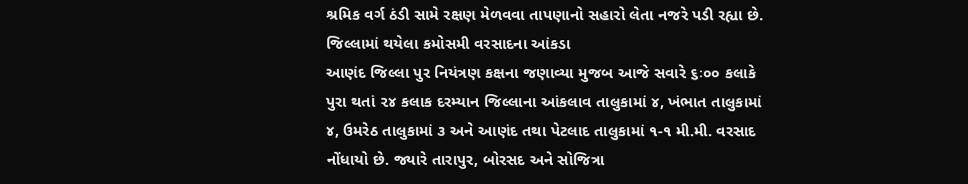શ્રમિક વર્ગ ઠંડી સામે રક્ષણ મેળવવા તાપણાનો સહારો લેતા નજરે પડી રહ્યા છે.
જિલ્લામાં થયેલા કમોસમી વરસાદના આંકડા
આણંદ જિલ્લા પુર નિયંત્રણ કક્ષના જણાવ્યા મુજબ આજે સવારે ૬ઃ૦૦ કલાકે પુરા થતાં ૨૪ કલાક દરમ્યાન જિલ્લાના આંકલાવ તાલુકામાં ૪, ખંભાત તાલુકામાં ૪, ઉમરેઠ તાલુકામાં ૩ અને આણંદ તથા પેટલાદ તાલુકામાં ૧-૧ મી.મી. વરસાદ નોંધાયો છે. જ્યારે તારાપુર, બોરસદ અને સોજિત્રા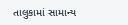તાલુકામાં સામાન્ય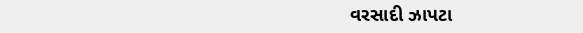વરસાદી ઝાપટા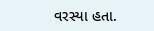વરસ્યા હતા.